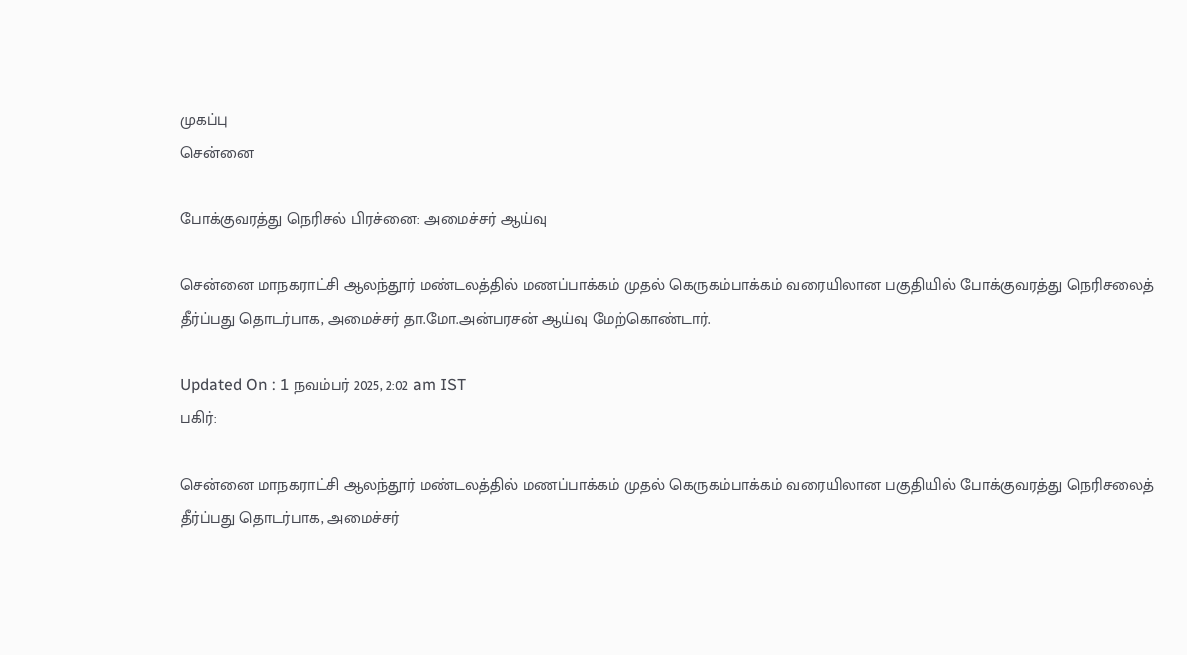முகப்பு
சென்னை

போக்குவரத்து நெரிசல் பிரச்னை: அமைச்சர் ஆய்வு

சென்னை மாநகராட்சி ஆலந்தூர் மண்டலத்தில் மணப்பாக்கம் முதல் கெருகம்பாக்கம் வரையிலான பகுதியில் போக்குவரத்து நெரிசலைத் தீர்ப்பது தொடர்பாக, அமைச்சர் தா.மோ.அன்பரசன் ஆய்வு மேற்கொண்டார்.

Updated On : 1 நவம்பர் 2025, 2:02 am IST
பகிர்:

சென்னை மாநகராட்சி ஆலந்தூர் மண்டலத்தில் மணப்பாக்கம் முதல் கெருகம்பாக்கம் வரையிலான பகுதியில் போக்குவரத்து நெரிசலைத் தீர்ப்பது தொடர்பாக, அமைச்சர்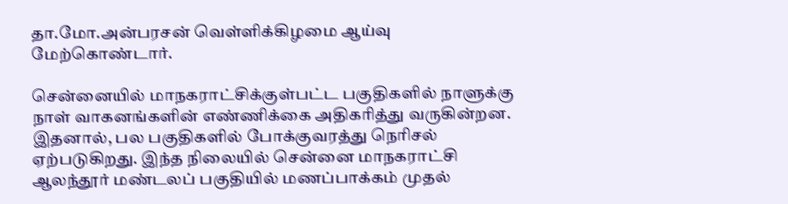தா.மோ.அன்பரசன் வெள்ளிக்கிழமை ஆய்வு மேற்கொண்டார்.

சென்னையில் மாநகராட்சிக்குள்பட்ட பகுதிகளில் நாளுக்கு நாள் வாகனங்களின் எண்ணிக்கை அதிகரித்து வருகின்றன. இதனால், பல பகுதிகளில் போக்குவரத்து நெரிசல் ஏற்படுகிறது. இந்த நிலையில் சென்னை மாநகராட்சி ஆலந்தூர் மண்டலப் பகுதியில் மணப்பாக்கம் முதல்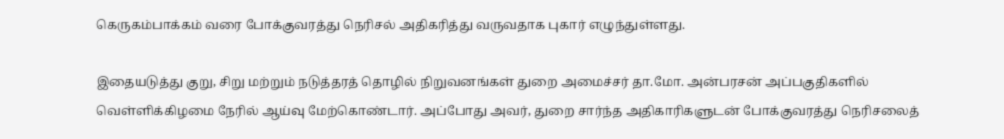கெருகம்பாக்கம் வரை போக்குவரத்து நெரிசல் அதிகரித்து வருவதாக புகார் எழுந்துள்ளது.

இதையடுத்து குறு, சிறு மற்றும் நடுத்தரத் தொழில் நிறுவனங்கள் துறை அமைச்சர் தா.மோ. அன்பரசன் அப்பகுதிகளில் வெள்ளிக்கிழமை நேரில் ஆய்வு மேற்கொண்டார். அப்போது அவர், துறை சார்ந்த அதிகாரிகளுடன் போக்குவரத்து நெரிசலைத்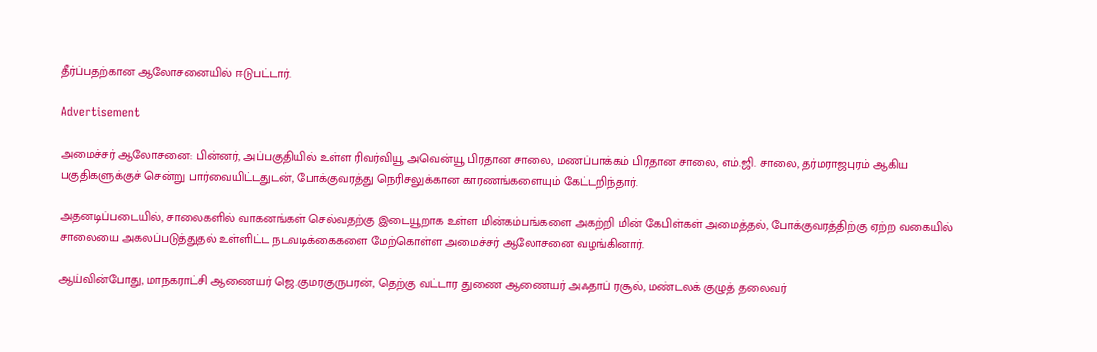தீர்ப்பதற்கான ஆலோசனையில் ஈடுபட்டார்.

Advertisement

அமைச்சர் ஆலோசனை: பின்னர், அப்பகுதியில் உள்ள ரிவர்வியூ அவென்யூ பிரதான சாலை, மணப்பாக்கம் பிரதான சாலை, எம்.ஜி. சாலை, தர்மராஜபுரம் ஆகிய பகுதிகளுக்குச் சென்று பார்வையிட்டதுடன், போக்குவரத்து நெரிசலுக்கான காரணங்களையும் கேட்டறிந்தார்.

அதனடிப்படையில், சாலைகளில் வாகனங்கள் செல்வதற்கு இடையூறாக உள்ள மின்கம்பங்களை அகற்றி மின் கேபிள்கள் அமைத்தல், போக்குவரத்திற்கு ஏற்ற வகையில் சாலையை அகலப்படுத்துதல் உள்ளிட்ட நடவடிக்கைகளை மேற்கொள்ள அமைச்சர் ஆலோசனை வழங்கினார்.

ஆய்வின்போது, மாநகராட்சி ஆணையர் ஜெ.குமரகுருபரன், தெற்கு வட்டார துணை ஆணையர் அஃதாப் ரசூல், மண்டலக் குழுத் தலைவர்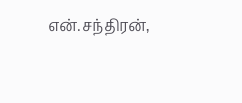என்.சந்திரன்,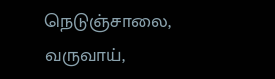நெடுஞ்சாலை, வருவாய்,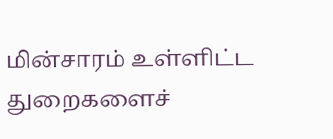மின்சாரம் உள்ளிட்ட துறைகளைச்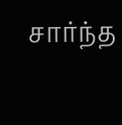சார்ந்த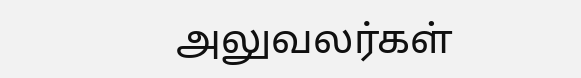அலுவலர்கள்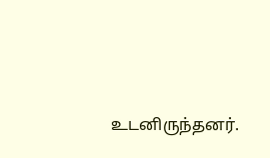உடனிருந்தனர்.